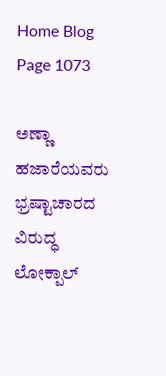Home Blog Page 1073

ಅಣ್ಣಾ ಹಜಾರೆಯವರು ಭ್ರಷ್ಟಾಚಾರದ ವಿರುದ್ಧ ಲೋಕ್ಪಾಲ್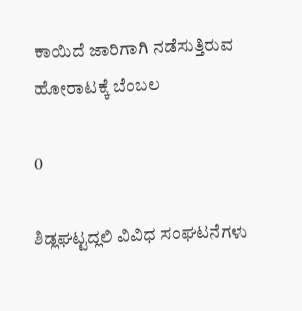ಕಾಯಿದೆ ಜಾರಿಗಾಗಿ ನಡೆಸುತ್ತಿರುವ ಹೋರಾಟಕ್ಕೆ ಬೆಂಬಲ

0

ಶಿಡ್ಲಘಟ್ಟದ್ಲಲಿ ವಿವಿಧ ಸಂಘಟನೆಗಳು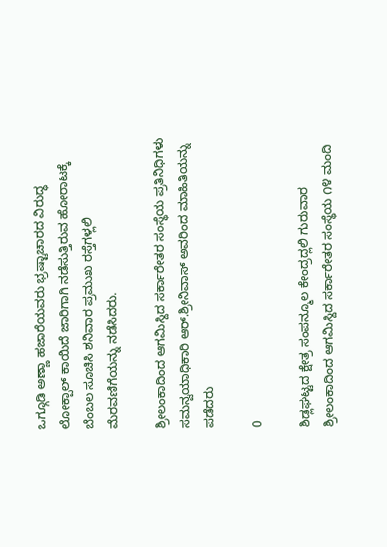ಒಗ್ಗೂಡಿ ಅಣ್ಣಾ ಹಜಾರೆಯವರು ಭ್ರಷ್ಟಾಚಾರದ ವಿರುದ್ಧ ಲೋಕ್ಪಾಲ್ ಕಾಯಿದೆ ಜಾರಿಗಾಗಿ ನಡೆಸುತ್ತಿರುವ ಹೋರಾಟಕ್ಕೆ ಬೆಂಬಲ ಸೂಚಿಸಿ ಶನಿವಾರ ಪ್ರಮುಖ ರಸ್ತೆಗಳ್ಲಲಿ ಮೆರವಣಿಗೆಯನ್ನು ನಡೆಸಿದರು.

ಶ್ರೀಲಂಕಾದಿಂದ ಆಗಮಿಸ್ದಿದ ಸರ್ಕಾರೇತರ ಸಂಸ್ಥೆಯ ಪ್ರತಿನಿಧಿಗಳು ಸಮನ್ವಯಾಧಿಕಾರಿ ಆರ್.ಶ್ರೀನಿವಾಸ್ ಅವರಿಂದ ಮಾಹಿತಿಯನ್ನು ಪಡೆದರು

0

ಶಿಡ್ಲಘಟ್ಟದ ಕ್ಷೇತ್ರ ಸಂಪನ್ಮೂಲ ಕೇಂದ್ರದ್ಲಲಿ ಗುರುವಾರ ಶ್ರೀಲಂಕಾದಿಂದ ಆಗಮಿಸ್ದಿದ ಸರ್ಕಾರೇತರ ಸಂಸ್ಥೆಯ ೧೪ ಮಂದಿ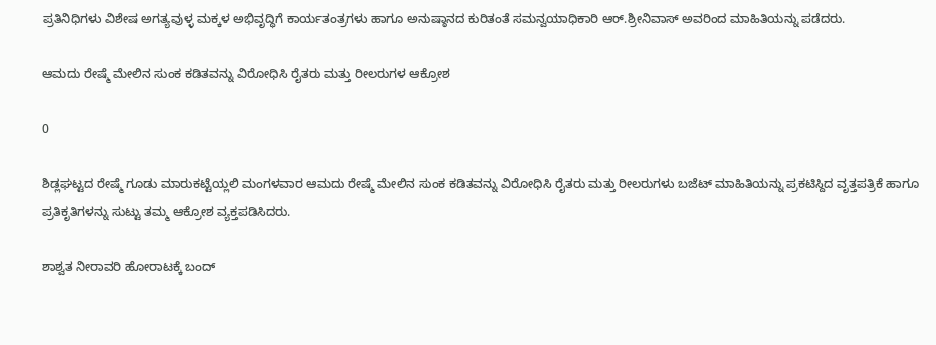ಪ್ರತಿನಿಧಿಗಳು ವಿಶೇಷ ಅಗತ್ಯವುಳ್ಳ ಮಕ್ಕಳ ಅಭಿವೃದ್ಧಿಗೆ ಕಾರ್ಯತಂತ್ರಗಳು ಹಾಗೂ ಅನುಷ್ಠಾನದ ಕುರಿತಂತೆ ಸಮನ್ವಯಾಧಿಕಾರಿ ಆರ್.ಶ್ರೀನಿವಾಸ್ ಅವರಿಂದ ಮಾಹಿತಿಯನ್ನು ಪಡೆದರು.

ಆಮದು ರೇಷ್ಮೆ ಮೇಲಿನ ಸುಂಕ ಕಡಿತವನ್ನು ವಿರೋಧಿಸಿ ರೈತರು ಮತ್ತು ರೀಲರುಗಳ ಆಕ್ರೋಶ

0

ಶಿಡ್ಲಘಟ್ಟದ ರೇಷ್ಮೆ ಗೂಡು ಮಾರುಕಟ್ಟೆಯ್ಲಲಿ ಮಂಗಳವಾರ ಆಮದು ರೇಷ್ಮೆ ಮೇಲಿನ ಸುಂಕ ಕಡಿತವನ್ನು ವಿರೋಧಿಸಿ ರೈತರು ಮತ್ತು ರೀಲರುಗಳು ಬಜೆಟ್ ಮಾಹಿತಿಯನ್ನು ಪ್ರಕಟಿಸ್ದಿದ ವೃತ್ತಪತ್ರಿಕೆ ಹಾಗೂ ಪ್ರತಿಕೃತಿಗಳನ್ನು ಸುಟ್ಟು ತಮ್ಮ ಆಕ್ರೋಶ ವ್ಯಕ್ತಪಡಿಸಿದರು.

ಶಾಶ್ವತ ನೀರಾವರಿ ಹೋರಾಟಕ್ಕೆ ಬಂದ್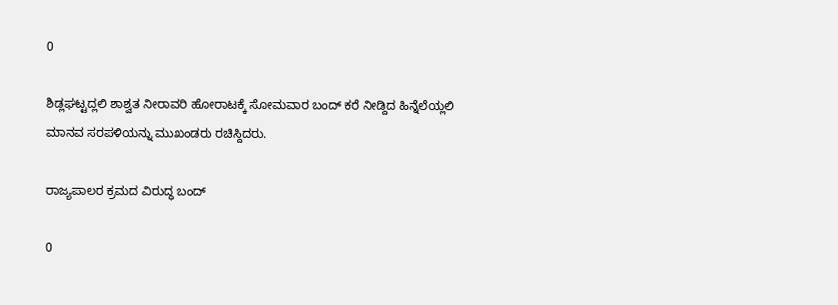0

ಶಿಡ್ಲಘಟ್ಟದ್ಲಲಿ ಶಾಶ್ವತ ನೀರಾವರಿ ಹೋರಾಟಕ್ಕೆ ಸೋಮವಾರ ಬಂದ್ ಕರೆ ನೀಡ್ದಿದ ಹಿನ್ನೆಲೆಯ್ಲಲಿ ಮಾನವ ಸರಪಳಿಯನ್ನು ಮುಖಂಡರು ರಚಿಸ್ದಿದರು.

ರಾಜ್ಯಪಾಲರ ಕ್ರಮದ ವಿರುದ್ಧ ಬಂದ್

0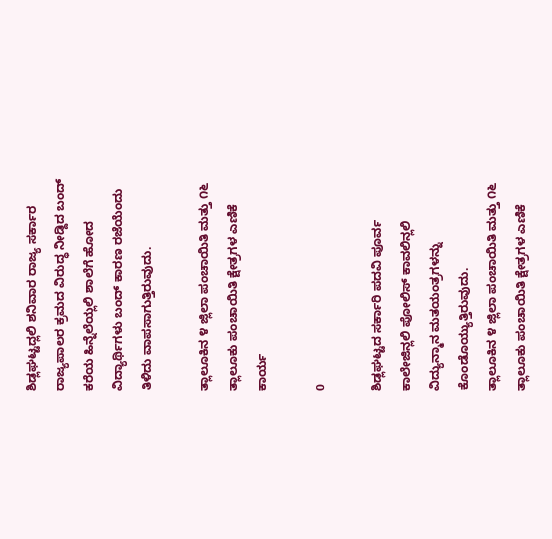ಶಿಡ್ಲಘಟ್ಟದ್ಲಲಿ ಶನಿವಾರ ರಾಜ್ಯ ಸರ್ಕಾರ ರಾಜ್ಯಪಾಲರ ಕ್ರಮದ ವಿರುದ್ಧ ನೀಡ್ದಿದ ಬಂದ್ ಕರೆಯ ಹಿನ್ನೆಲೆಯ್ಲಲಿ ಶಾಲೆಗೆ ಹೋದ ವಿದ್ಯಾರ್ಥಿಗಳು ಬಂದ್ ಕಾರಣ ರಜೆಯೆಂದು ತಿಳಿದು ವಾಪಸಾಗುತ್ತಿರುವುದು.

ತ್ಲಾಲೂಕಿನ ೪ ಜ್ಲಿಲಾ ಪಂಚಾಯಿತಿ ಮತ್ತು ೧೬ ತ್ಲಾಲೂಕು ಪಂಚಾಯಿತಿ ಕ್ಷೇತ್ರಗಳ ಎಣಿಕೆ ಕಾರ್ಯ

0

ಶಿಡ್ಲಘಟ್ಟದ ಸರ್ಕಾರಿ ಪದವಿ ಪೂರ್ವ ಕಾಲೇಜಿನ್ಲಲಿ ಪೋಲಿಸ್ ಕಾವಲಿನ್ಲಲಿ ವಿದ್ಯುನ್ಮಾನ ಮತಯಂತ್ರಗಳನ್ನು ಕೊಂಡೊಯ್ಯುತ್ತಿರುವುದು.
ತ್ಲಾಲೂಕಿನ ೪ ಜ್ಲಿಲಾ ಪಂಚಾಯಿತಿ ಮತ್ತು ೧೬ ತ್ಲಾಲೂಕು ಪಂಚಾಯಿತಿ ಕ್ಷೇತ್ರಗಳ ಎಣಿಕೆ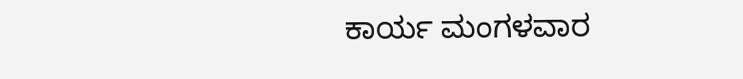ಕಾರ್ಯ ಮಂಗಳವಾರ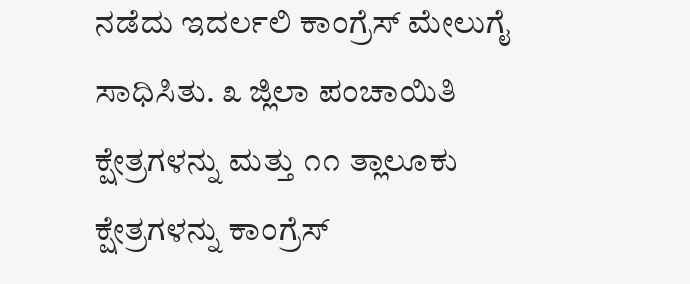ನಡೆದು ಇದರ್ಲಲಿ ಕಾಂಗ್ರೆಸ್ ಮೇಲುಗೈ ಸಾಧಿಸಿತು. ೩ ಜ್ಲಿಲಾ ಪಂಚಾಯಿತಿ ಕ್ಷೇತ್ರಗಳನ್ನು ಮತ್ತು ೧೧ ತ್ಲಾಲೂಕು ಕ್ಷೇತ್ರಗಳನ್ನು ಕಾಂಗ್ರೆಸ್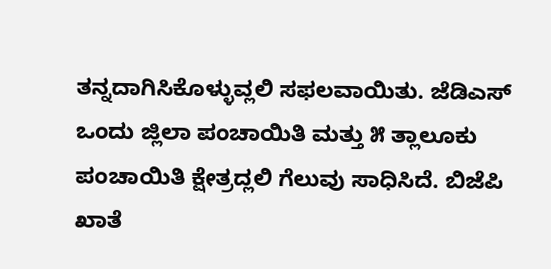ತನ್ನದಾಗಿಸಿಕೊಳ್ಳುವ್ಲಲಿ ಸಫಲವಾಯಿತು. ಜೆಡಿಎಸ್ ಒಂದು ಜ್ಲಿಲಾ ಪಂಚಾಯಿತಿ ಮತ್ತು ೫ ತ್ಲಾಲೂಕು ಪಂಚಾಯಿತಿ ಕ್ಷೇತ್ರದ್ಲಲಿ ಗೆಲುವು ಸಾಧಿಸಿದೆ. ಬಿಜೆಪಿ ಖಾತೆ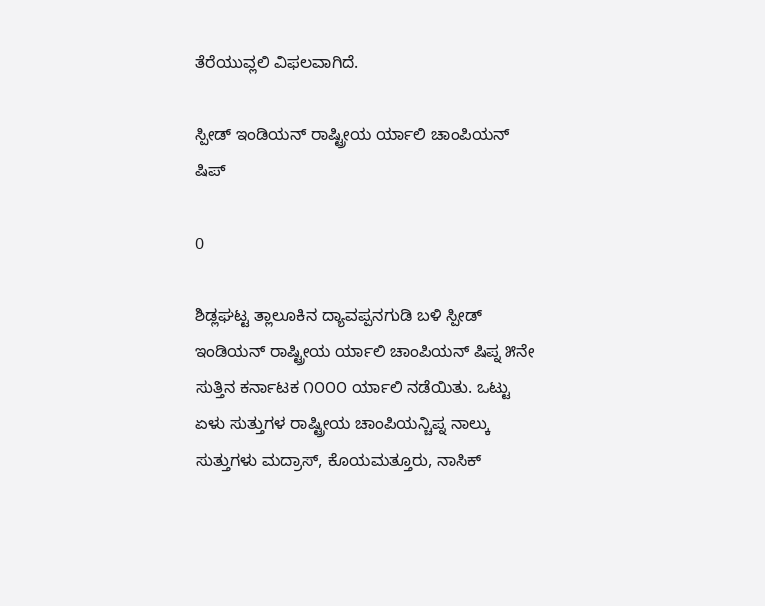ತೆರೆಯುವ್ಲಲಿ ವಿಫಲವಾಗಿದೆ.

ಸ್ಪೀಡ್ ಇಂಡಿಯನ್ ರಾಷ್ಟ್ರೀಯ ರ್ಯಾಲಿ ಚಾಂಪಿಯನ್ ಷಿಪ್

0

ಶಿಡ್ಲಘಟ್ಟ ತ್ಲಾಲೂಕಿನ ದ್ಯಾವಪ್ಪನಗುಡಿ ಬಳಿ ಸ್ಪೀಡ್ ಇಂಡಿಯನ್ ರಾಷ್ಟ್ರೀಯ ರ್ಯಾಲಿ ಚಾಂಪಿಯನ್ ಷಿಪ್ನ ೫ನೇ ಸುತ್ತಿನ ಕರ್ನಾಟಕ ೧೦೦೦ ರ್ಯಾಲಿ ನಡೆಯಿತು. ಒಟ್ಟು ಏಳು ಸುತ್ತುಗಳ ರಾಷ್ಟ್ರೀಯ ಚಾಂಪಿಯನ್ಚಿಪ್ನ ನಾಲ್ಕು ಸುತ್ತುಗಳು ಮದ್ರಾಸ್, ಕೊಯಮತ್ತೂರು, ನಾಸಿಕ್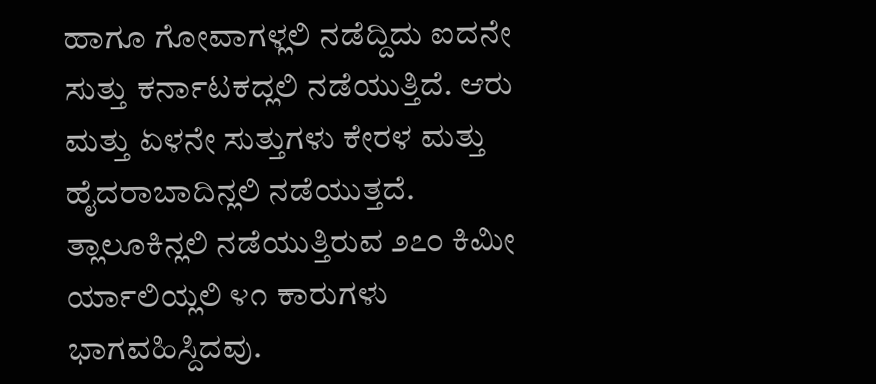ಹಾಗೂ ಗೋವಾಗಳ್ಲಲಿ ನಡೆದ್ದಿದು ಐದನೇ ಸುತ್ತು ಕರ್ನಾಟಕದ್ಲಲಿ ನಡೆಯುತ್ತಿದೆ. ಆರು ಮತ್ತು ಏಳನೇ ಸುತ್ತುಗಳು ಕೇರಳ ಮತ್ತು ಹೈದರಾಬಾದಿನ್ಲಲಿ ನಡೆಯುತ್ತದೆ.
ತ್ಲಾಲೂಕಿನ್ಲಲಿ ನಡೆಯುತ್ತಿರುವ ೨೭೦ ಕಿಮೀ ರ್ಯಾಲಿಯ್ಲಲಿ ೪೧ ಕಾರುಗಳು ಭಾಗವಹಿಸ್ದಿದವು.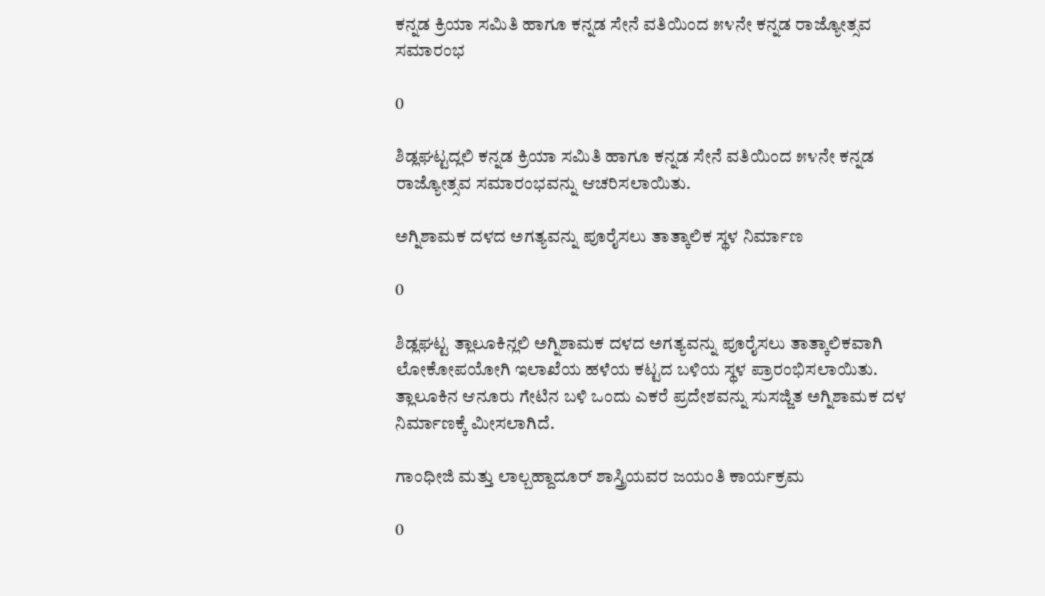ಕನ್ನಡ ಕ್ರಿಯಾ ಸಮಿತಿ ಹಾಗೂ ಕನ್ನಡ ಸೇನೆ ವತಿಯಿಂದ ೫೪ನೇ ಕನ್ನಡ ರಾಜ್ಯೋತ್ಸವ ಸಮಾರಂಭ

0

ಶಿಡ್ಲಘಟ್ಟದ್ಲಲಿ ಕನ್ನಡ ಕ್ರಿಯಾ ಸಮಿತಿ ಹಾಗೂ ಕನ್ನಡ ಸೇನೆ ವತಿಯಿಂದ ೫೪ನೇ ಕನ್ನಡ ರಾಜ್ಯೋತ್ಸವ ಸಮಾರಂಭವನ್ನು ಆಚರಿಸಲಾಯಿತು.

ಅಗ್ನಿಶಾಮಕ ದಳದ ಅಗತ್ಯವನ್ನು ಪೂರೈಸಲು ತಾತ್ಕಾಲಿಕ ಸ್ಥಳ ನಿರ್ಮಾಣ

0

ಶಿಡ್ಲಘಟ್ಟ ತ್ಲಾಲೂಕಿನ್ಲಲಿ ಅಗ್ನಿಶಾಮಕ ದಳದ ಅಗತ್ಯವನ್ನು ಪೂರೈಸಲು ತಾತ್ಕಾಲಿಕವಾಗಿ ಲೋಕೋಪಯೋಗಿ ಇಲಾಖೆಯ ಹಳೆಯ ಕಟ್ಟದ ಬಳಿಯ ಸ್ಥಳ ಪ್ರಾರಂಭಿಸಲಾಯಿತು. ತ್ಲಾಲೂಕಿನ ಆನೂರು ಗೇಟಿನ ಬಳಿ ಒಂದು ಎಕರೆ ಪ್ರದೇಶವನ್ನು ಸುಸಜ್ಜಿತ ಅಗ್ನಿಶಾಮಕ ದಳ ನಿರ್ಮಾಣಕ್ಕೆ ಮೀಸಲಾಗಿದೆ.

ಗಾಂಧೀಜಿ ಮತ್ತು ಲಾಲ್ಬಹ್ದಾದೂರ್ ಶಾಸ್ತ್ರಿಯವರ ಜಯಂತಿ ಕಾರ್ಯಕ್ರಮ

0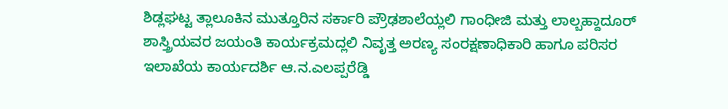ಶಿಡ್ಲಘಟ್ಟ ತ್ಲಾಲೂಕಿನ ಮುತ್ತೂರಿನ ಸರ್ಕಾರಿ ಪ್ರೌಢಶಾಲೆಯ್ಲಲಿ ಗಾಂಧೀಜಿ ಮತ್ತು ಲಾಲ್ಬಹ್ದಾದೂರ್ ಶಾಸ್ತ್ರಿಯವರ ಜಯಂತಿ ಕಾರ್ಯಕ್ರಮದ್ಲಲಿ ನಿವೃತ್ತ ಅರಣ್ಯ ಸಂರಕ್ಷಣಾಧಿಕಾರಿ ಹಾಗೂ ಪರಿಸರ ಇಲಾಖೆಯ ಕಾರ್ಯದರ್ಶಿ ಆ.ನ.ಎಲಪ್ಪರೆಡ್ಡಿ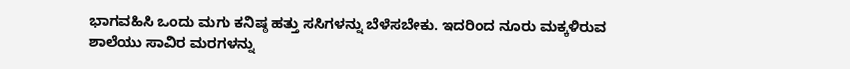ಭಾಗವಹಿಸಿ ಒಂದು ಮಗು ಕನಿಷ್ಠ ಹತ್ತು ಸಸಿಗಳನ್ನು ಬೆಳೆಸಬೇಕು. ಇದರಿಂದ ನೂರು ಮಕ್ಕಳಿರುವ ಶಾಲೆಯು ಸಾವಿರ ಮರಗಳನ್ನು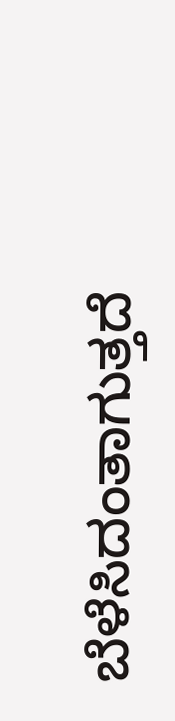ಬೆಳೆಸಿದಂತಾಗುತ್ತದೆ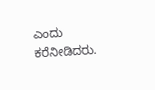ಎಂದು ಕರೆನೀಡಿದರು.